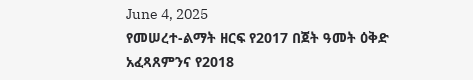June 4, 2025
የመሠረተ-ልማት ዘርፍ የ2017 በጀት ዓመት ዕቅድ አፈጻጸምንና የ2018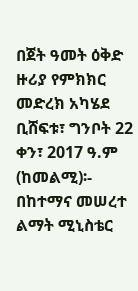በጀት ዓመት ዕቅድ ዙሪያ የምክክር መድረክ አካሄደ
ቢሸፍቱ፣ ግንቦት 22 ቀን፣ 2017 ዓ.ም (ከመልሚ)፡- በከተማና መሠረተ ልማት ሚኒስቴር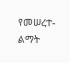የመሠረተ-ልማት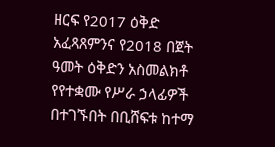ዘርፍ የ2017 ዕቅድ አፈጻጸምንና የ2018 በጀት ዓመት ዕቅድን አስመልክቶ የየተቋሙ የሥራ ኃላፊዎች በተገኙበት በቢሸፍቱ ከተማ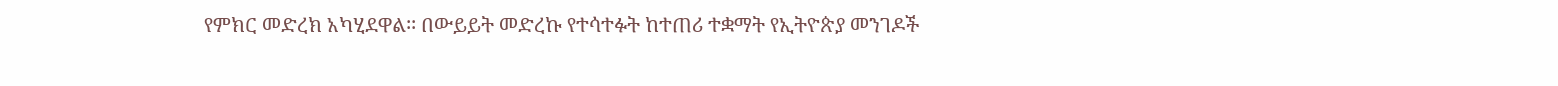የምክር መድረክ አካሂደዋል፡፡ በውይይት መድረኩ የተሳተፉት ከተጠሪ ተቋማት የኢትዮጵያ መንገዶች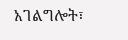አገልግሎት፣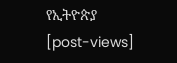የኢትዮጵያ
[post-views]